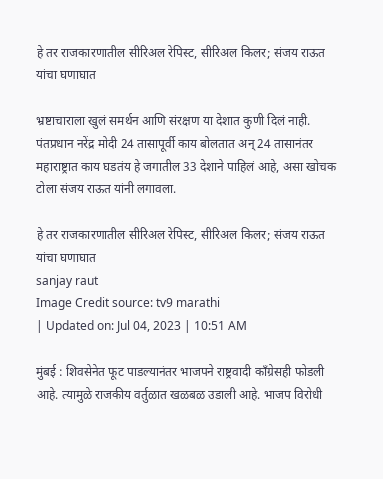हे तर राजकारणातील सीरिअल रेपिस्ट, सीरिअल किलर; संजय राऊत यांचा घणाघात

भ्रष्टाचाराला खुलं समर्थन आणि संरक्षण या देशात कुणी दिलं नाही. पंतप्रधान नरेंद्र मोदी 24 तासापूर्वी काय बोलतात अन् 24 तासानंतर महाराष्ट्रात काय घडतंय हे जगातील 33 देशाने पाहिलं आहे, असा खोचक टोला संजय राऊत यांनी लगावला.

हे तर राजकारणातील सीरिअल रेपिस्ट, सीरिअल किलर; संजय राऊत यांचा घणाघात
sanjay raut
Image Credit source: tv9 marathi
| Updated on: Jul 04, 2023 | 10:51 AM

मुंबई : शिवसेनेत फूट पाडल्यानंतर भाजपने राष्ट्रवादी काँग्रेसही फोडली आहे. त्यामुळे राजकीय वर्तुळात खळबळ उडाली आहे. भाजप विरोधी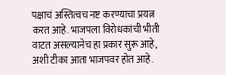पक्षाचं अस्तित्वच नष्ट करण्याचा प्रयत्न करत आहे. भाजपला विरोधकांची भीती वाटत असल्यानेच हा प्रकार सुरू आहे, अशी टीका आता भाजपवर होत आहे.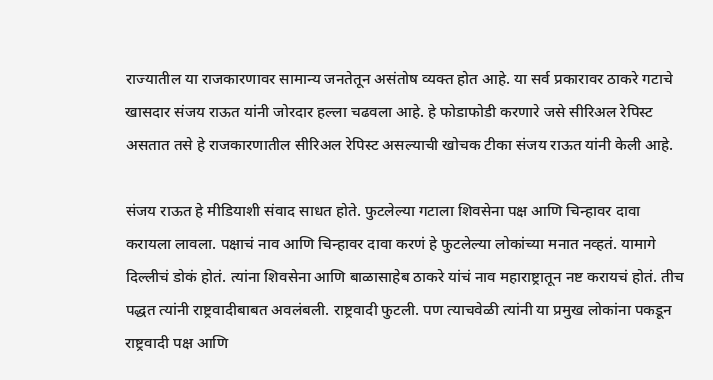राज्यातील या राजकारणावर सामान्य जनतेतून असंतोष व्यक्त होत आहे. या सर्व प्रकारावर ठाकरे गटाचे खासदार संजय राऊत यांनी जोरदार हल्ला चढवला आहे. हे फोडाफोडी करणारे जसे सीरिअल रेपिस्ट असतात तसे हे राजकारणातील सीरिअल रेपिस्ट असल्याची खोचक टीका संजय राऊत यांनी केली आहे.

संजय राऊत हे मीडियाशी संवाद साधत होते. फुटलेल्या गटाला शिवसेना पक्ष आणि चिन्हावर दावा करायला लावला. पक्षाचं नाव आणि चिन्हावर दावा करणं हे फुटलेल्या लोकांच्या मनात नव्हतं. यामागे दिल्लीचं डोकं होतं. त्यांना शिवसेना आणि बाळासाहेब ठाकरे यांचं नाव महाराष्ट्रातून नष्ट करायचं होतं. तीच पद्धत त्यांनी राष्ट्रवादीबाबत अवलंबली. राष्ट्रवादी फुटली. पण त्याचवेळी त्यांनी या प्रमुख लोकांना पकडून राष्ट्रवादी पक्ष आणि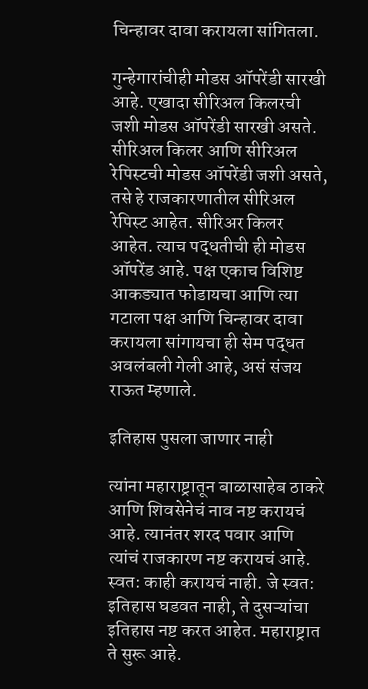चिन्हावर दावा करायला सांगितला.

गुन्हेगारांचीही मोडस ऑपरेंडी सारखी आहे. एखादा सीरिअल किलरची जशी मोडस ऑपरेंडी सारखी असते. सीरिअल किलर आणि सीरिअल रेपिस्टची मोडस ऑपरेंडी जशी असते, तसे हे राजकारणातील सीरिअल रेपिस्ट आहेत. सीरिअर किलर आहेत. त्याच पद्धतीची ही मोडस ऑपरेंड आहे. पक्ष एकाच विशिष्ट आकड्यात फोडायचा आणि त्या गटाला पक्ष आणि चिन्हावर दावा करायला सांगायचा ही सेम पद्धत अवलंबली गेली आहे, असं संजय राऊत म्हणाले.

इतिहास पुसला जाणार नाही

त्यांना महाराष्ट्रातून बाळासाहेब ठाकरे आणि शिवसेनेचं नाव नष्ट करायचं आहे. त्यानंतर शरद पवार आणि त्यांचं राजकारण नष्ट करायचं आहे. स्वत: काही करायचं नाही. जे स्वत: इतिहास घडवत नाही, ते दुसऱ्यांचा इतिहास नष्ट करत आहेत. महाराष्ट्रात ते सुरू आहे.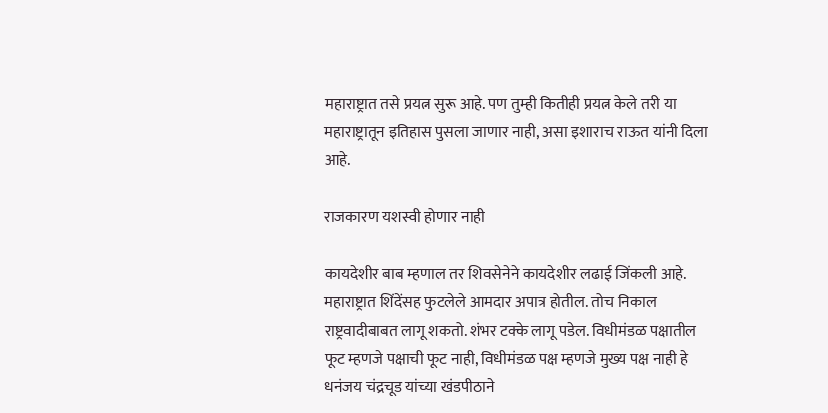महाराष्ट्रात तसे प्रयत्न सुरू आहे. पण तुम्ही कितीही प्रयत्न केले तरी या महाराष्ट्रातून इतिहास पुसला जाणार नाही, असा इशाराच राऊत यांनी दिला आहे.

राजकारण यशस्वी होणार नाही

कायदेशीर बाब म्हणाल तर शिवसेनेने कायदेशीर लढाई जिंकली आहे. महाराष्ट्रात शिंदेंसह फुटलेले आमदार अपात्र होतील. तोच निकाल राष्ट्रवादीबाबत लागू शकतो. शंभर टक्के लागू पडेल. विधीमंडळ पक्षातील फूट म्हणजे पक्षाची फूट नाही, विधीमंडळ पक्ष म्हणजे मुख्य पक्ष नाही हे धनंजय चंद्रचूड यांच्या खंडपीठाने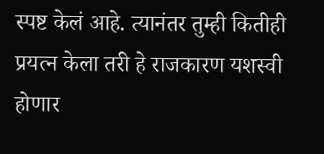स्पष्ट केलं आहे. त्यानंतर तुम्ही कितीही प्रयत्न केला तरी हे राजकारण यशस्वी होणार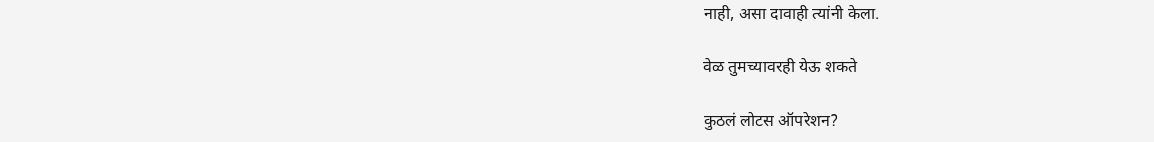नाही, असा दावाही त्यांनी केला.

वेळ तुमच्यावरही येऊ शकते

कुठलं लोटस ऑपरेशन?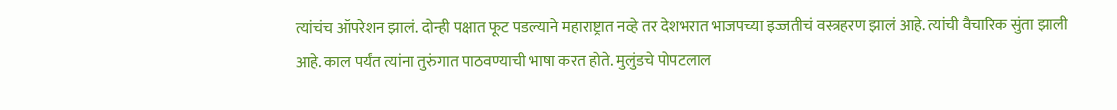त्यांचंच ऑपरेशन झालं. दोन्ही पक्षात फूट पडल्याने महाराष्ट्रात नव्हे तर देशभरात भाजपच्या इज्जतीचं वस्त्रहरण झालं आहे. त्यांची वैचारिक सुंता झाली आहे. काल पर्यंत त्यांना तुरुंगात पाठवण्याची भाषा करत होते. मुलुंडचे पोपटलाल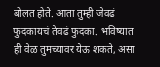बोलत होते. आता तुम्ही जेवढं फुदकायचं तेवढं फुदका. भविष्यात ही वेळ तुमच्यावर येऊ शकते, असा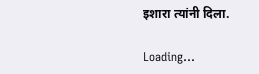इशारा त्यांनी दिला.

Loading...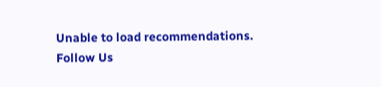Unable to load recommendations.
Follow Us